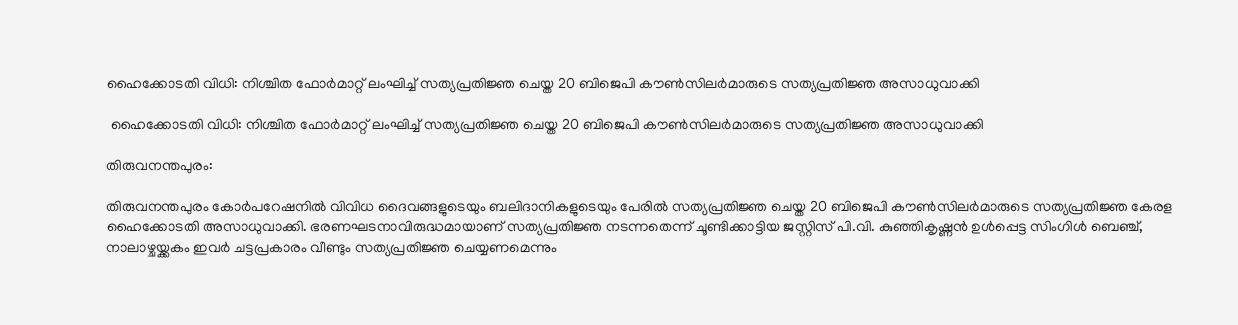ഹൈക്കോടതി വിധി: നിശ്ചിത ഫോർമാറ്റ് ലംഘിച്ച് സത്യപ്രതിജ്ഞ ചെയ്ത 20 ബിജെപി കൗൺസിലർമാരുടെ സത്യപ്രതിജ്ഞ അസാധുവാക്കി

 ഹൈക്കോടതി വിധി: നിശ്ചിത ഫോർമാറ്റ് ലംഘിച്ച് സത്യപ്രതിജ്ഞ ചെയ്ത 20 ബിജെപി കൗൺസിലർമാരുടെ സത്യപ്രതിജ്ഞ അസാധുവാക്കി

തിരുവനന്തപുരം:

തിരുവനന്തപുരം കോർപറേഷനിൽ വിവിധ ദൈവങ്ങളുടെയും ബലിദാനികളുടെയും പേരിൽ സത്യപ്രതിജ്ഞ ചെയ്ത 20 ബിജെപി കൗൺസിലർമാരുടെ സത്യപ്രതിജ്ഞ കേരള ഹൈക്കോടതി അസാധുവാക്കി. ഭരണഘടനാവിരുദ്ധമായാണ് സത്യപ്രതിജ്ഞ നടന്നതെന്ന് ചൂണ്ടിക്കാട്ടിയ ജസ്റ്റിസ് പി.വി. കുഞ്ഞികൃഷ്ണൻ ഉൾപ്പെട്ട സിംഗിൾ ബെഞ്ച്, നാലാഴ്ചയ്ക്കകം ഇവർ ചട്ടപ്രകാരം വീണ്ടും സത്യപ്രതിജ്ഞ ചെയ്യണമെന്നും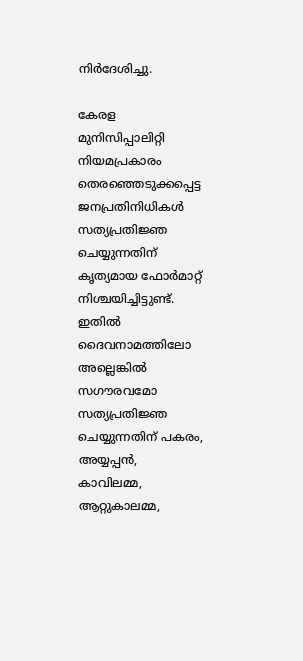നിർദേശിച്ചു.

കേരള മുനിസിപ്പാലിറ്റി നിയമപ്രകാരം തെരഞ്ഞെടുക്കപ്പെട്ട ജനപ്രതിനിധികൾ സത്യപ്രതിജ്ഞ ചെയ്യുന്നതിന് കൃത്യമായ ഫോർമാറ്റ് നിശ്ചയിച്ചിട്ടുണ്ട്. ഇതിൽ ദൈവനാമത്തിലോ അല്ലെങ്കിൽ സഗൗരവമോ സത്യപ്രതിജ്ഞ ചെയ്യുന്നതിന് പകരം, അയ്യപ്പൻ, കാവിലമ്മ, ആറ്റുകാലമ്മ,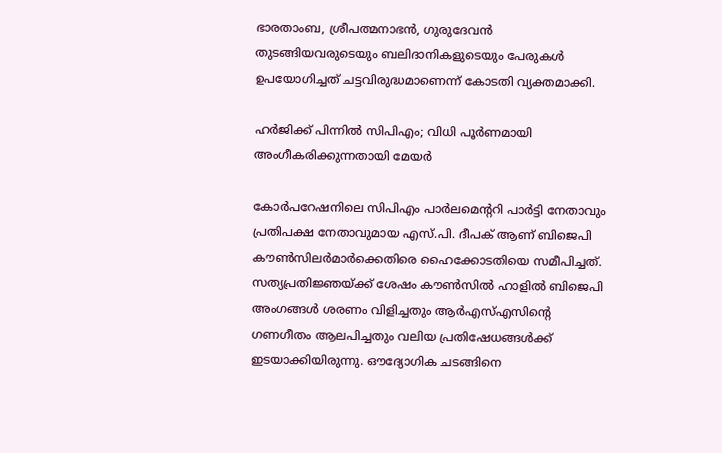ഭാരതാംബ, ശ്രീപത്മനാഭൻ, ഗുരുദേവൻ തുടങ്ങിയവരുടെയും ബലിദാനികളുടെയും പേരുകൾ ഉപയോഗിച്ചത് ചട്ടവിരുദ്ധമാണെന്ന് കോടതി വ്യക്തമാക്കി.

ഹർജിക്ക് പിന്നിൽ സിപിഎം; വിധി പൂർണമായി അംഗീകരിക്കുന്നതായി മേയർ

കോർപറേഷനിലെ സിപിഎം പാർലമെൻ്ററി പാർട്ടി നേതാവും പ്രതിപക്ഷ നേതാവുമായ എസ്.പി. ദീപക് ആണ് ബിജെപി കൗൺസിലർമാർക്കെതിരെ ഹൈക്കോടതിയെ സമീപിച്ചത്. സത്യപ്രതിജ്ഞയ്ക്ക് ശേഷം കൗൺസിൽ ഹാളിൽ ബിജെപി അംഗങ്ങൾ ശരണം വിളിച്ചതും ആർഎസ്എസിൻ്റെ ഗണഗീതം ആലപിച്ചതും വലിയ പ്രതിഷേധങ്ങൾക്ക് ഇടയാക്കിയിരുന്നു. ഔദ്യോഗിക ചടങ്ങിനെ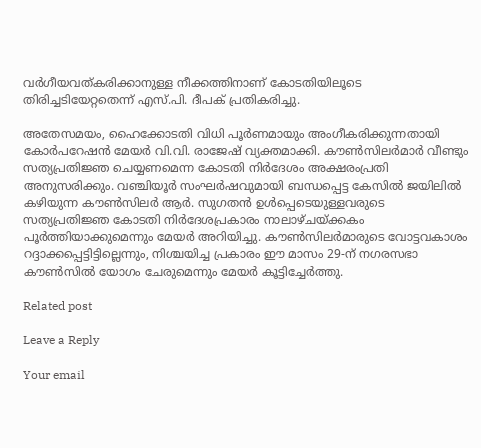വർഗീയവത്കരിക്കാനുള്ള നീക്കത്തിനാണ് കോടതിയിലൂടെ തിരിച്ചടിയേറ്റതെന്ന് എസ്.പി. ദീപക് പ്രതികരിച്ചു.

അതേസമയം, ഹൈക്കോടതി വിധി പൂർണമായും അംഗീകരിക്കുന്നതായി കോർപറേഷൻ മേയർ വി.വി. രാജേഷ് വ്യക്തമാക്കി. കൗൺസിലർമാർ വീണ്ടും സത്യപ്രതിജ്ഞ ചെയ്യണമെന്ന കോടതി നിർദേശം അക്ഷരംപ്രതി അനുസരിക്കും. വഞ്ചിയൂർ സംഘർഷവുമായി ബന്ധപ്പെട്ട കേസിൽ ജയിലിൽ കഴിയുന്ന കൗൺസിലർ ആർ. സുഗതൻ ഉൾപ്പെടെയുള്ളവരുടെ സത്യപ്രതിജ്ഞ കോടതി നിർദേശപ്രകാരം നാലാഴ്ചയ്ക്കകം പൂർത്തിയാക്കുമെന്നും മേയർ അറിയിച്ചു. കൗൺസിലർമാരുടെ വോട്ടവകാശം റദ്ദാക്കപ്പെട്ടിട്ടില്ലെന്നും, നിശ്ചയിച്ച പ്രകാരം ഈ മാസം 29-ന് നഗരസഭാ കൗൺസിൽ യോഗം ചേരുമെന്നും മേയർ കൂട്ടിച്ചേർത്തു.

Related post

Leave a Reply

Your email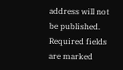address will not be published. Required fields are marked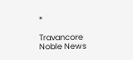*

Travancore Noble News